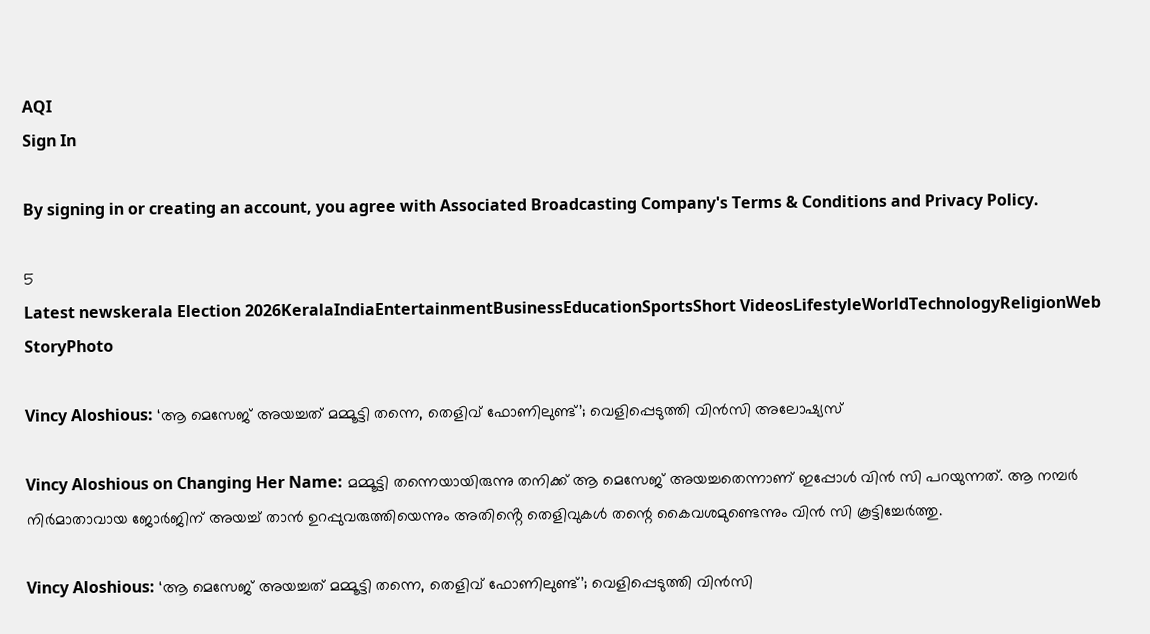AQI
Sign In

By signing in or creating an account, you agree with Associated Broadcasting Company's Terms & Conditions and Privacy Policy.

5
Latest newskerala Election 2026KeralaIndiaEntertainmentBusinessEducationSportsShort VideosLifestyleWorldTechnologyReligionWeb StoryPhoto

Vincy Aloshious: ‘ആ മെസേജ് അയച്ചത് മമ്മൂട്ടി തന്നെ, തെളിവ് ഫോണിലുണ്ട്’; വെളിപ്പെടുത്തി വിൻസി അലോഷ്യസ്

Vincy Aloshious on Changing Her Name: മമ്മൂട്ടി തന്നെയായിരുന്നു തനിക്ക് ആ മെസേജ് അയച്ചതെന്നാണ് ഇപ്പോൾ വിൻ സി പറയുന്നത്. ആ നമ്പർ നിർമാതാവായ ജോർജിന് അയച്ച് താൻ ഉറപ്പുവരുത്തിയെന്നും അതിൻ്റെ തെളിവുകൾ തന്റെ കൈവശമുണ്ടെന്നും വിൻ സി കൂട്ടിച്ചേർത്തു.

Vincy Aloshious: ‘ആ മെസേജ് അയച്ചത് മമ്മൂട്ടി തന്നെ, തെളിവ് ഫോണിലുണ്ട്’; വെളിപ്പെടുത്തി വിൻസി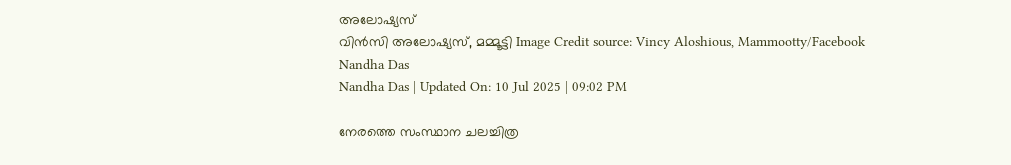അലോഷ്യസ്
വിൻസി അലോഷ്യസ്, മമ്മൂട്ടി Image Credit source: Vincy Aloshious, Mammootty/Facebook
Nandha Das
Nandha Das | Updated On: 10 Jul 2025 | 09:02 PM

നേരത്തെ സംസ്ഥാന ചലച്ചിത്ര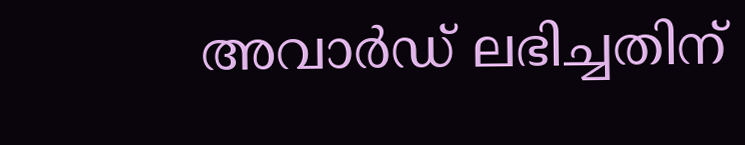അവാർഡ് ലഭിച്ചതിന്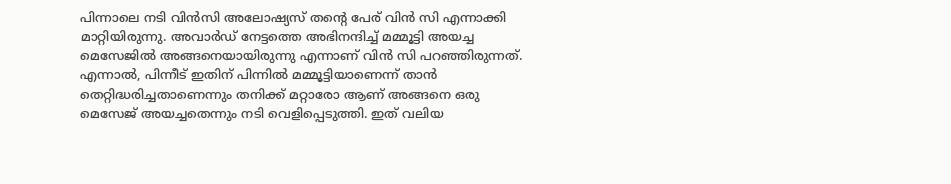പിന്നാലെ നടി വിൻസി അലോഷ്യസ് തന്റെ പേര് വിൻ സി എന്നാക്കി മാറ്റിയിരുന്നു. അവാർഡ് നേട്ടത്തെ അഭിനന്ദിച്ച് മമ്മൂട്ടി അയച്ച മെസേജിൽ അങ്ങനെയായിരുന്നു എന്നാണ് വിൻ സി പറ‌ഞ്ഞിരുന്നത്. എന്നാൽ, പിന്നീട് ഇതിന് പിന്നിൽ മമ്മൂട്ടിയാണെന്ന് താൻ തെറ്റിദ്ധരിച്ചതാണെന്നും തനിക്ക് മറ്റാരോ ആണ് അങ്ങനെ ഒരു മെസേജ് അയച്ചതെന്നും നടി വെളിപ്പെടുത്തി. ഇത് വലിയ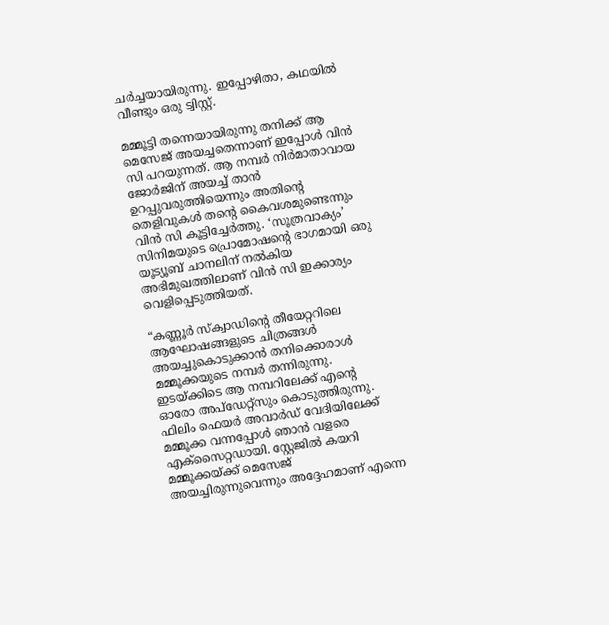ചർച്ചയായിരുന്നു. ഇപ്പോഴിതാ, കഥയിൽ വീണ്ടും ഒരു ട്വിസ്റ്റ്.

മമ്മൂട്ടി തന്നെയായിരുന്നു തനിക്ക് ആ മെസേജ് അയച്ചതെന്നാണ് ഇപ്പോൾ വിൻ സി പറയുന്നത്. ആ നമ്പർ നിർമാതാവായ ജോർജിന് അയച്ച് താൻ ഉറപ്പുവരുത്തിയെന്നും അതിൻ്റെ തെളിവുകൾ തന്റെ കൈവശമുണ്ടെന്നും വിൻ സി കൂട്ടിച്ചേർത്തു. ‘സൂത്രവാക്യം’ സിനിമയുടെ പ്രൊമോഷന്റെ ഭാഗമായി ഒരു യൂട്യൂബ് ചാനലിന് നൽകിയ അഭിമുഖത്തിലാണ് വിൻ സി ഇക്കാര്യം വെളിപ്പെടുത്തിയത്.

“കണ്ണൂർ സ്ക്വാഡിൻ്റെ തീയേറ്ററിലെ ആഘോഷങ്ങളുടെ ചിത്രങ്ങൾ അയച്ചുകൊടുക്കാൻ തനിക്കൊരാൾ മമ്മൂക്കയുടെ നമ്പർ തന്നിരുന്നു. ഇടയ്ക്കിടെ ആ നമ്പറിലേക്ക് എന്റെ ഓരോ അപ്ഡേറ്റ്സും കൊടുത്തിരുന്നു. ഫിലിം ഫെയർ അവാർഡ് വേദിയിലേക്ക് മമ്മൂക്ക വന്നപ്പോൾ ഞാൻ വളരെ എക്സൈറ്റഡായി. സ്റ്റേജിൽ കയറി മമ്മൂക്കയ്ക്ക് മെസേജ് അയച്ചിരുന്നുവെന്നും അദ്ദേഹമാണ് എന്നെ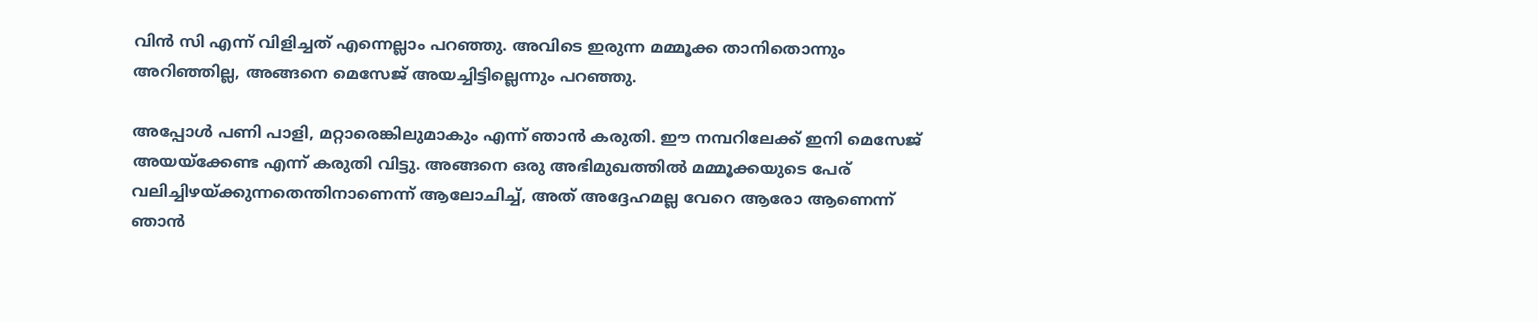വിൻ സി എന്ന് വിളിച്ചത് എന്നെല്ലാം പറഞ്ഞു. അവിടെ ഇരുന്ന മമ്മൂക്ക താനിതൊന്നും അറിഞ്ഞില്ല, അങ്ങനെ മെസേജ് അയച്ചിട്ടില്ലെന്നും പറഞ്ഞു.

അപ്പോൾ പണി പാളി, മറ്റാരെങ്കിലുമാകും എന്ന് ഞാൻ കരുതി. ഈ നമ്പറിലേക്ക് ഇനി മെസേജ് അയയ്‌ക്കേണ്ട എന്ന് കരുതി വിട്ടു. അങ്ങനെ ഒരു അഭിമുഖത്തിൽ മമ്മൂക്കയുടെ പേര് വലിച്ചിഴയ്ക്കുന്നതെന്തിനാണെന്ന് ആലോചിച്ച്, അത് അദ്ദേഹമല്ല വേറെ ആരോ ആണെന്ന് ഞാൻ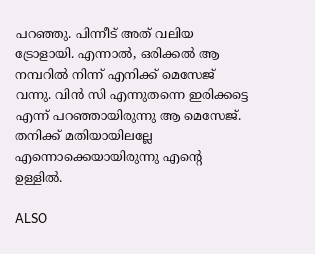പറഞ്ഞു. പിന്നീട് അത് വലിയ ട്രോളായി. എന്നാൽ, ഒരിക്കൽ ആ നമ്പറിൽ നിന്ന് എനിക്ക് മെസേജ് വന്നു. വിൻ സി എന്നുതന്നെ ഇരിക്കട്ടെ എന്ന് പറഞ്ഞായിരുന്നു ആ മെസേജ്. തനിക്ക് മതിയായിലല്ലേ എന്നൊക്കെയായിരുന്നു എന്റെ ഉള്ളിൽ.

ALSO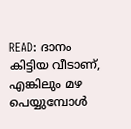READ: ദാനം കിട്ടിയ വീടാണ്, എങ്കിലും മഴ പെയ്യുമ്പോൾ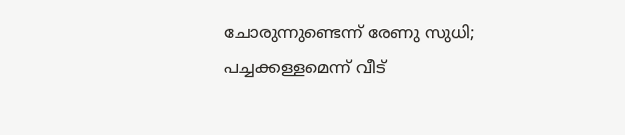ചോരുന്നുണ്ടെന്ന് രേണു സുധി; പച്ചക്കള്ളമെന്ന് വീട്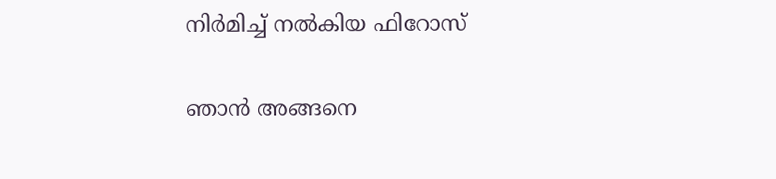നിർമിച്ച് നൽകിയ ഫിറോസ്

ഞാൻ അങ്ങനെ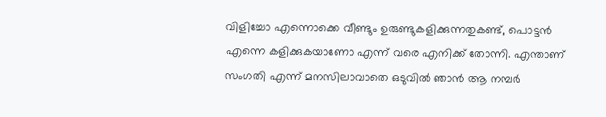വിളിച്ചോ എന്നൊക്കെ വീണ്ടും ഉരുണ്ടുകളിക്കുന്നതുകണ്ട്, പൊട്ടൻ എന്നെ കളിക്കുകയാണോ എന്ന് വരെ എനിക്ക് തോന്നി. എന്താണ് സംഗതി എന്ന് മനസിലാവാതെ ഒടുവിൽ ഞാൻ ആ നമ്പർ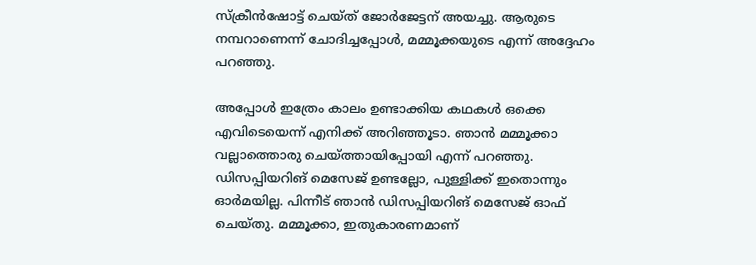സ്ക്രീൻഷോട്ട് ചെയ്ത് ജോർജേട്ടന് അയച്ചു. ആരുടെ നമ്പറാണെന്ന് ചോദിച്ചപ്പോൾ, മമ്മൂക്കയുടെ എന്ന് അദ്ദേഹം പറഞ്ഞു.

അപ്പോൾ ഇത്രേം കാലം ഉണ്ടാക്കിയ കഥകൾ ഒക്കെ എവിടെയെന്ന് എനിക്ക് അറിഞ്ഞൂടാ. ഞാൻ മമ്മൂക്കാ വല്ലാത്തൊരു ചെയ്ത്തായിപ്പോയി എന്ന് പറഞ്ഞു. ഡിസപ്പിയറിങ് മെസേജ് ഉണ്ടല്ലോ, പുള്ളിക്ക് ഇതൊന്നും ഓർമയില്ല. പിന്നീട് ഞാൻ ഡിസപ്പിയറിങ് മെസേജ് ഓഫ് ചെയ്തു. മമ്മൂക്കാ, ഇതുകാരണമാണ്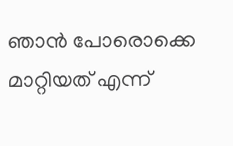ഞാൻ പോരൊക്കെ മാറ്റിയത് എന്ന്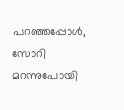പറഞ്ഞപ്പോൾ, സോറി മറന്നുപോയി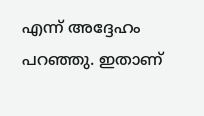എന്ന് അദ്ദേഹം പറഞ്ഞു. ഇതാണ്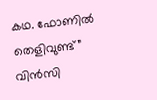കഥ. ഫോണിൽ തെളിവുണ്ട്” വിൻസി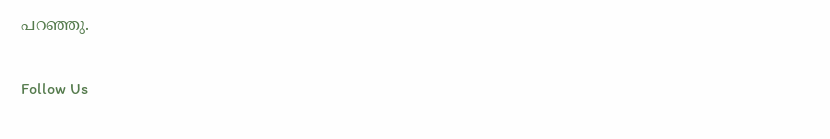പറഞ്ഞു.

Follow Us